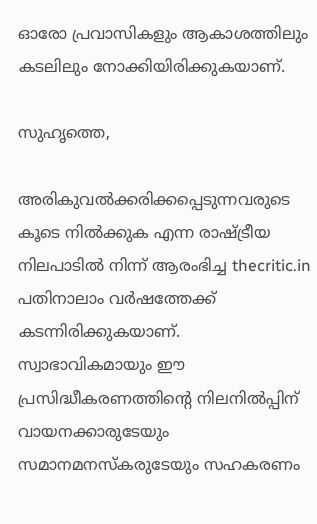ഓരോ പ്രവാസികളും ആകാശത്തിലും കടലിലും നോക്കിയിരിക്കുകയാണ്.

സുഹൃത്തെ,

അരികുവല്‍ക്കരിക്കപ്പെടുന്നവരുടെ കൂടെ നില്‍ക്കുക എന്ന രാഷ്ട്രീയ നിലപാടില്‍ നിന്ന് ആരംഭിച്ച thecritic.in പതിനാലാം വര്‍ഷത്തേക്ക് കടന്നിരിക്കുകയാണ്. സ്വാഭാവികമായും ഈ പ്രസിദ്ധീകരണത്തിന്റെ നിലനില്‍പ്പിന് വായനക്കാരുടേയും സമാനമനസ്‌കരുടേയും സഹകരണം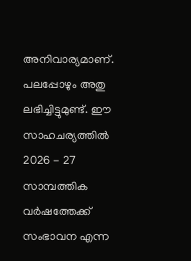അനിവാര്യമാണ്. പലപ്പോഴും അതു ലഭിച്ചിട്ടുമുണ്ട്. ഈ സാഹചര്യത്തില്‍ 2026 - 27 സാമ്പത്തിക വര്‍ഷത്തേക്ക് സംഭാവന എന്ന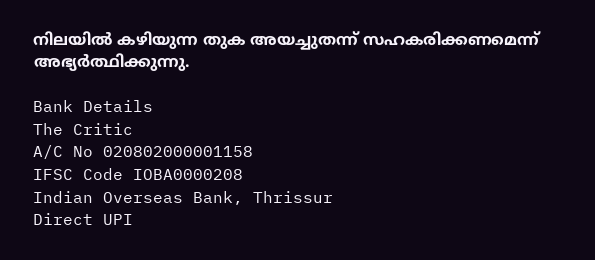നിലയില്‍ കഴിയുന്ന തുക അയച്ചുതന്ന് സഹകരിക്കണമെന്ന് അഭ്യര്‍ത്ഥിക്കുന്നു.

Bank Details
The Critic
A/C No 020802000001158
IFSC Code IOBA0000208
Indian Overseas Bank, Thrissur
Direct UPI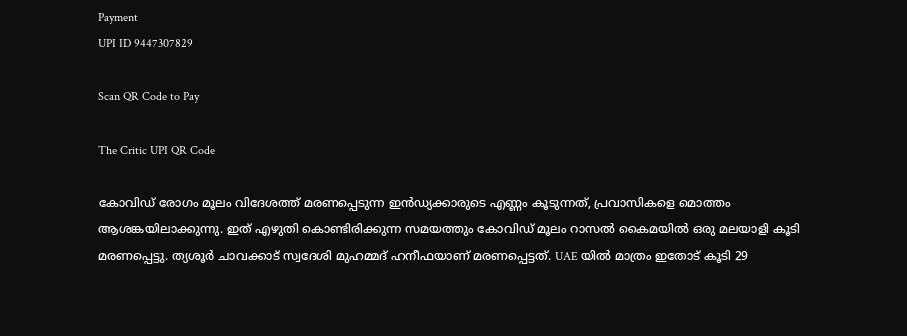Payment
UPI ID 9447307829

Scan QR Code to Pay

The Critic UPI QR Code

കോവിഡ് രോഗം മൂലം വിദേശത്ത് മരണപ്പെടുന്ന ഇന്‍ഡ്യക്കാരുടെ എണ്ണം കൂടുന്നത്, പ്രവാസികളെ മൊത്തം ആശങ്കയിലാക്കുന്നു. ഇത് എഴുതി കൊണ്ടിരിക്കുന്ന സമയത്തും കോവിഡ് മൂലം റാസല്‍ കൈമയില്‍ ഒരു മലയാളി കൂടി മരണപ്പെട്ടു. ത്യശൂര്‍ ചാവക്കാട് സ്വദേശി മുഹമ്മദ് ഹനീഫയാണ് മരണപ്പെട്ടത്. UAE യില്‍ മാത്രം ഇതോട് കൂടി 29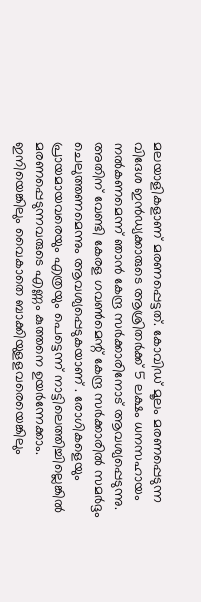മലയാളികളാണ് മരണപ്പെട്ടത്. കോവിഡ് മൂലം മരണപ്പെടുന്ന വിദേശ ഇന്‍ഡ്യക്കാരുടെ ആശ്രിതര്‍ക്ക് 5 ലക്ഷം ധനസഹായം നല്‍കണമെന്ന് ഞാന്‍ കേന്ദ്ര സര്‍ക്കാരിനോട് ആവശ്യപ്പെടുന്നു. അതിന് വേണ്ടി കേരള ഗവണ്‍മെന്റ് കേന്ദ്ര സര്‍ക്കാരില്‍ സമര്‍ദ്ദം ചെലുത്തണമെന്നും ആവശ്യപ്പെടുകയാണ് . രോഗികളെയും പ്രായമായവരെയും എത്രയും പെട്ടെന്ന് നാട്ടിലെത്തിച്ചില്ലെങ്കില്‍ മരണപ്പെടുന്നവരുടെ എണ്ണം കുത്തനെ ഉയര്‍ന്നേക്കാം. ഇനിയെങ്കിലും വൈകാതെ ബാക്കിയുളളവരെയെങ്കിലും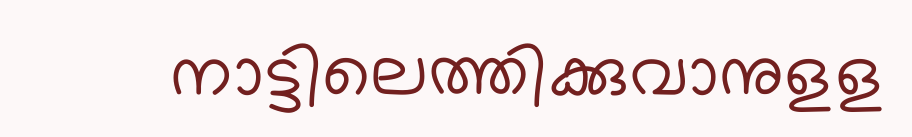നാട്ടിലെത്തിക്കുവാനുളള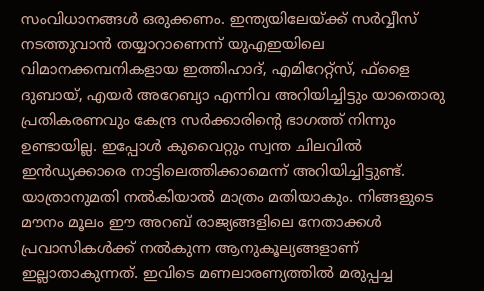സംവിധാനങ്ങള്‍ ഒരുക്കണം. ഇന്ത്യയിലേയ്ക്ക് സര്‍വ്വീസ് നടത്തുവാന്‍ തയ്യാറാണെന്ന് യുഎഇയിലെ വിമാനക്കമ്പനികളായ ഇത്തിഹാദ്, എമിറേറ്റ്‌സ്, ഫ്ളൈ ദുബായ്, എയര്‍ അറേബ്യാ എന്നിവ അറിയിച്ചിട്ടും യാതൊരു പ്രതികരണവും കേന്ദ്ര സര്‍ക്കാരിന്റെ ഭാഗത്ത് നിന്നും ഉണ്ടായില്ല. ഇപ്പോള്‍ കുവൈറ്റും സ്വന്ത ചിലവില്‍ ഇന്‍ഡ്യക്കാരെ നാട്ടിലെത്തിക്കാമെന്ന് അറിയിച്ചിട്ടുണ്ട്. യാത്രാനുമതി നല്‍കിയാല്‍ മാത്രം മതിയാകും. നിങ്ങളുടെ മൗനം മൂലം ഈ അറബ് രാജ്യങ്ങളിലെ നേതാക്കള്‍ പ്രവാസികള്‍ക്ക് നല്‍കുന്ന ആനുകൂല്യങ്ങളാണ് ഇല്ലാതാകുന്നത്. ഇവിടെ മണലാരണ്യത്തില്‍ മരുപ്പച്ച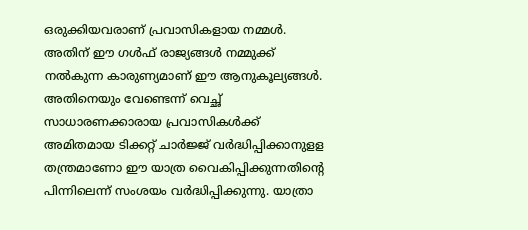ഒരുക്കിയവരാണ് പ്രവാസികളായ നമ്മള്‍. അതിന് ഈ ഗള്‍ഫ് രാജ്യങ്ങള്‍ നമ്മുക്ക് നല്‍കുന്ന കാരുണ്യമാണ് ഈ ആനുകൂല്യങ്ങള്‍. അതിനെയും വേണ്ടെന്ന് വെച്ഛ് സാധാരണക്കാരായ പ്രവാസികള്‍ക്ക് അമിതമായ ടിക്കറ്റ് ചാര്‍ജ്ജ് വര്‍ദ്ധിപ്പിക്കാനുളള തന്ത്രമാണോ ഈ യാത്ര വൈകിപ്പിക്കുന്നതിന്റെ പിന്നിലെന്ന് സംശയം വര്‍ദ്ധിപ്പിക്കുന്നു. യാത്രാ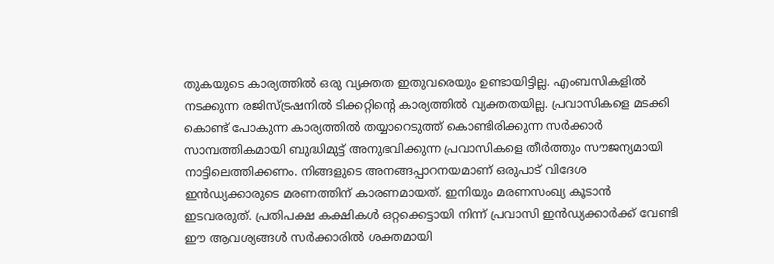തുകയുടെ കാര്യത്തില്‍ ഒരു വ്യക്തത ഇതുവരെയും ഉണ്ടായിട്ടില്ല. എംബസികളില്‍ നടക്കുന്ന രജിസ്ട്രഷനില്‍ ടിക്കറ്റിന്റെ കാര്യത്തില്‍ വ്യക്തതയില്ല. പ്രവാസികളെ മടക്കി കൊണ്ട് പോകുന്ന കാര്യത്തില്‍ തയ്യാറെടുത്ത് കൊണ്ടിരിക്കുന്ന സര്‍ക്കാര്‍ സാമ്പത്തികമായി ബുദ്ധിമുട്ട് അനുഭവിക്കുന്ന പ്രവാസികളെ തീര്‍ത്തും സൗജന്യമായി നാട്ടിലെത്തിക്കണം. നിങ്ങളുടെ അനങ്ങപ്പാറനയമാണ് ഒരുപാട് വിദേശ ഇന്‍ഡ്യക്കാരുടെ മരണത്തിന് കാരണമായത്. ഇനിയും മരണസംഖ്യ കൂടാന്‍ ഇടവരരുത്. പ്രതിപക്ഷ കക്ഷികള്‍ ഒറ്റക്കെട്ടായി നിന്ന് പ്രവാസി ഇന്‍ഡ്യക്കാര്‍ക്ക് വേണ്ടി ഈ ആവശ്യങ്ങള്‍ സര്‍ക്കാരില്‍ ശക്തമായി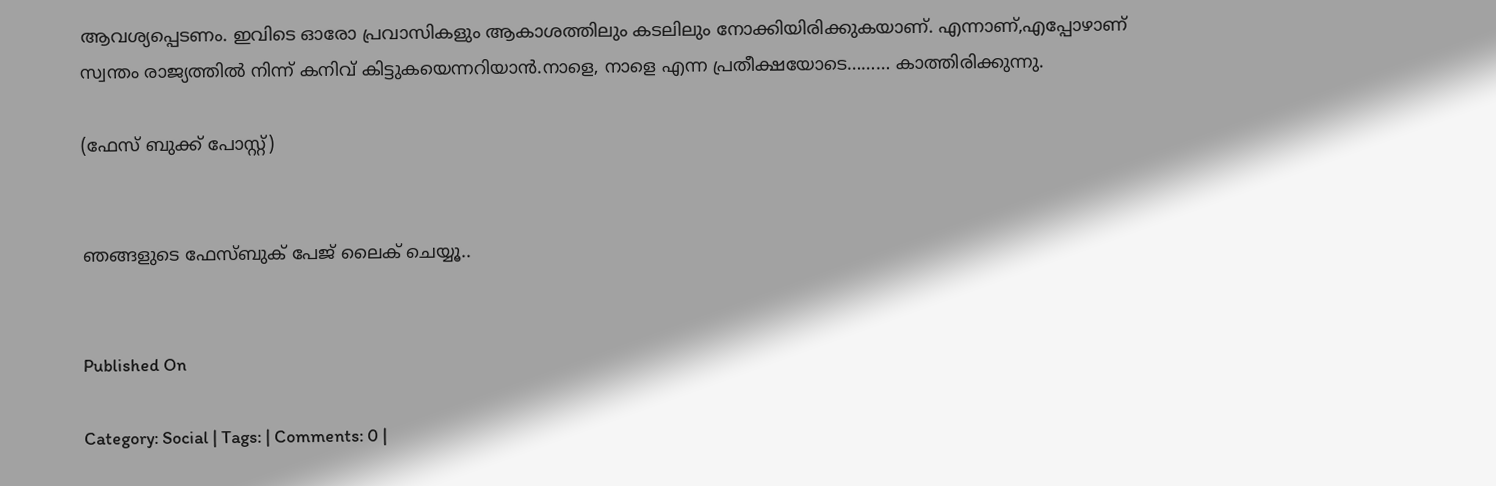ആവശ്യപ്പെടണം. ഇവിടെ ഓരോ പ്രവാസികളും ആകാശത്തിലും കടലിലും നോക്കിയിരിക്കുകയാണ്. എന്നാണ്,എപ്പോഴാണ് സ്വന്തം രാജ്യത്തില്‍ നിന്ന് കനിവ് കിട്ടുകയെന്നറിയാന്‍.നാളെ, നാളെ എന്ന പ്രതീക്ഷയോടെ……… കാത്തിരിക്കുന്നു.

(ഫേസ് ബുക്ക് പോസ്റ്റ്)


ഞങ്ങളുടെ ഫേസ്ബുക് പേജ് ലൈക് ചെയ്യൂ..


Published On

Category: Social | Tags: | Comments: 0 |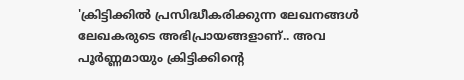'ക്രിട്ടിക്കില്‍ പ്രസിദ്ധീകരിക്കുന്ന ലേഖനങ്ങള്‍ ലേഖകരുടെ അഭിപ്രായങ്ങളാണ്.. അവ പൂര്‍ണ്ണമായും ക്രിട്ടിക്കിന്റെ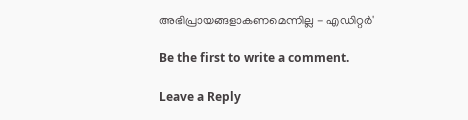അഭിപ്രായങ്ങളാകണമെന്നില്ല - എഡിറ്റര്‍'

Be the first to write a comment.

Leave a Reply